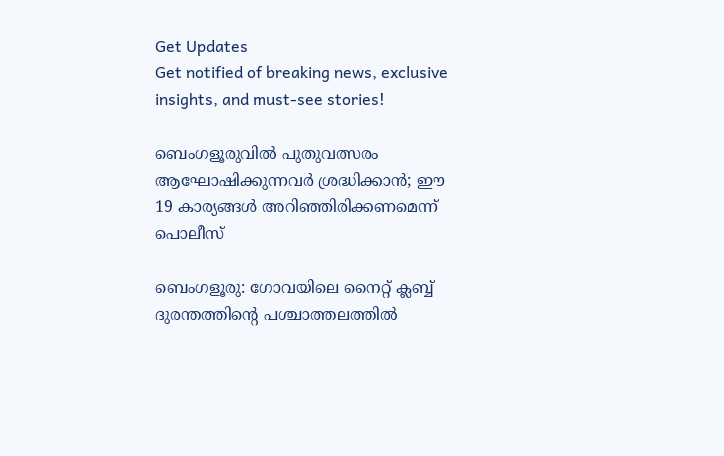Get Updates
Get notified of breaking news, exclusive insights, and must-see stories!

ബെംഗളൂരുവില്‍ പുതുവത്സരം ആഘോഷിക്കുന്നവര്‍ ശ്രദ്ധിക്കാന്‍; ഈ 19 കാര്യങ്ങള്‍ അറിഞ്ഞിരിക്കണമെന്ന് പൊലീസ്

ബെംഗളൂരു: ഗോവയിലെ നൈറ്റ് ക്ലബ്ബ് ദുരന്തത്തിന്റെ പശ്ചാത്തലത്തില്‍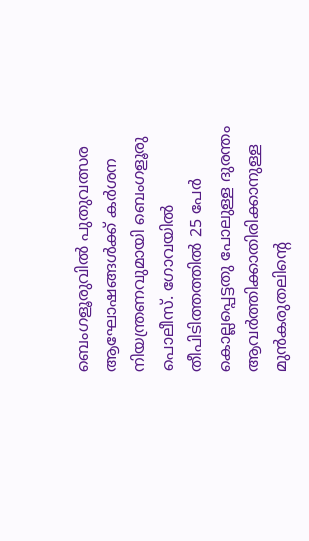ബെംഗളൂരുവില്‍ പുതുവത്സര ആഘോഷങ്ങള്‍ക്ക് കര്‍ശന നിയന്ത്രണവുമായി ബെംഗളൂരു പൊലീസ്. ഗോവയില്‍ തീപിടിത്തത്തില്‍ 25 പേര്‍ കൊല്ലപ്പെട്ടതു പോലുള്ള ദുരന്തം ആവര്‍ത്തിക്കാതിരിക്കാനുള്ള മുന്‍കരുതലിന്റെ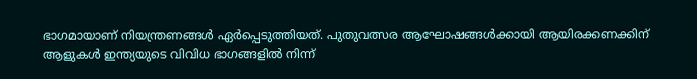ഭാഗമായാണ് നിയന്ത്രണങ്ങള്‍ ഏര്‍പ്പെടുത്തിയത്. പുതുവത്സര ആഘോഷങ്ങള്‍ക്കായി ആയിരക്കണക്കിന് ആളുകള്‍ ഇന്ത്യയുടെ വിവിധ ഭാഗങ്ങളില്‍ നിന്ന്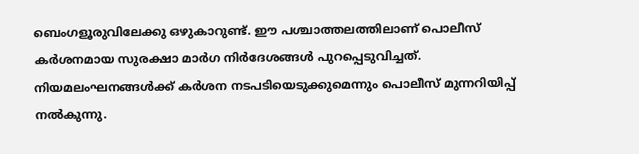ബെംഗളൂരുവിലേക്കു ഒഴുകാറുണ്ട്. ഈ പശ്ചാത്തലത്തിലാണ് പൊലീസ് കര്‍ശനമായ സുരക്ഷാ മാര്‍ഗ നിര്‍ദേശങ്ങള്‍ പുറപ്പെടുവിച്ചത്. നിയമലംഘനങ്ങള്‍ക്ക് കര്‍ശന നടപടിയെടുക്കുമെന്നും പൊലീസ് മുന്നറിയിപ്പ് നല്‍കുന്നു.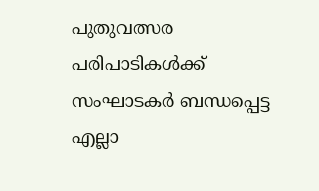പുതുവത്സര പരിപാടികള്‍ക്ക് സംഘാടകര്‍ ബന്ധപ്പെട്ട എല്ലാ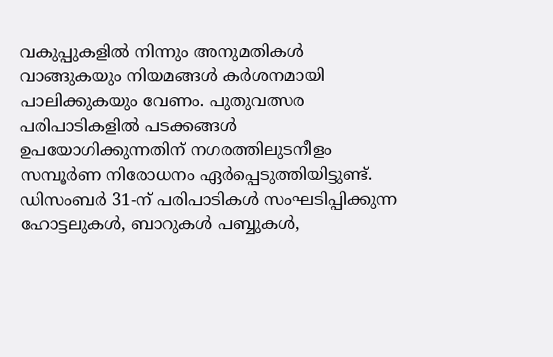വകുപ്പുകളില്‍ നിന്നും അനുമതികള്‍ വാങ്ങുകയും നിയമങ്ങള്‍ കര്‍ശനമായി പാലിക്കുകയും വേണം. പുതുവത്സര പരിപാടികളില്‍ പടക്കങ്ങള്‍ ഉപയോഗിക്കുന്നതിന് നഗരത്തിലുടനീളം സമ്പൂര്‍ണ നിരോധനം ഏര്‍പ്പെടുത്തിയിട്ടുണ്ട്. ഡിസംബര്‍ 31-ന് പരിപാടികള്‍ സംഘടിപ്പിക്കുന്ന ഹോട്ടലുകള്‍, ബാറുകള്‍ പബ്ബുകള്‍,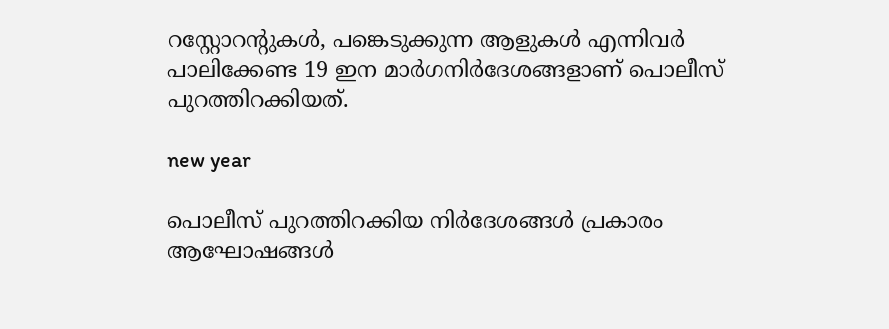റസ്റ്റോറന്റുകള്‍, പങ്കെടുക്കുന്ന ആളുകള്‍ എന്നിവര്‍ പാലിക്കേണ്ട 19 ഇന മാര്‍ഗനിര്‍ദേശങ്ങളാണ് പൊലീസ് പുറത്തിറക്കിയത്.

new year

പൊലീസ് പുറത്തിറക്കിയ നിര്‍ദേശങ്ങള്‍ പ്രകാരം ആഘോഷങ്ങള്‍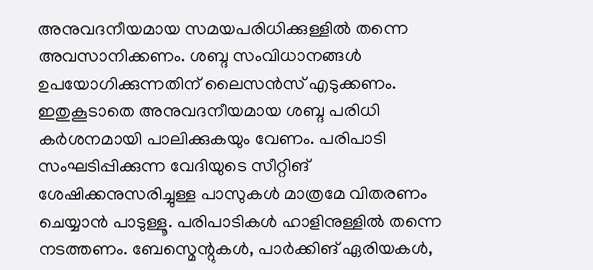അനുവദനീയമായ സമയപരിധിക്കുള്ളില്‍ തന്നെ അവസാനിക്കണം. ശബ്ദ സംവിധാനങ്ങള്‍ ഉപയോഗിക്കുന്നതിന് ലൈസന്‍സ് എടുക്കണം. ഇതുകൂടാതെ അനുവദനീയമായ ശബ്ദ പരിധി കര്‍ശനമായി പാലിക്കുകയും വേണം. പരിപാടി സംഘടിപ്പിക്കുന്ന വേദിയുടെ സീറ്റിങ് ശേഷിക്കനുസരിച്ചുള്ള പാസുകള്‍ മാത്രമേ വിതരണം ചെയ്യാന്‍ പാടുള്ളൂ. പരിപാടികള്‍ ഹാളിനുള്ളില്‍ തന്നെ നടത്തണം. ബേസ്മെന്റുകള്‍, പാര്‍ക്കിങ് ഏരിയകള്‍,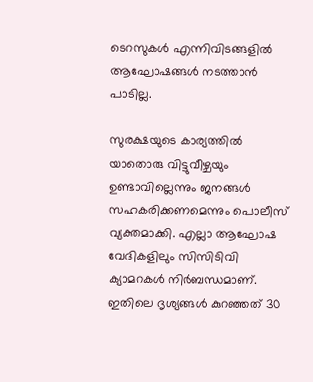ടെറസുകള്‍ എന്നിവിടങ്ങളില്‍ ആഘോഷങ്ങള്‍ നടത്താന്‍ പാടില്ല.

സുരക്ഷയുടെ കാര്യത്തില്‍ യാതൊരു വിട്ടുവീഴ്ചയും ഉണ്ടാവില്ലെന്നും ജനങ്ങള്‍ സഹകരിക്കണമെന്നും പൊലീസ് വ്യക്തമാക്കി. എല്ലാ ആഘോഷ വേദികളിലും സിസിടിവി ക്യാമറകള്‍ നിര്‍ബന്ധമാണ്. ഇതിലെ ദൃശ്യങ്ങള്‍ കുറഞ്ഞത് 30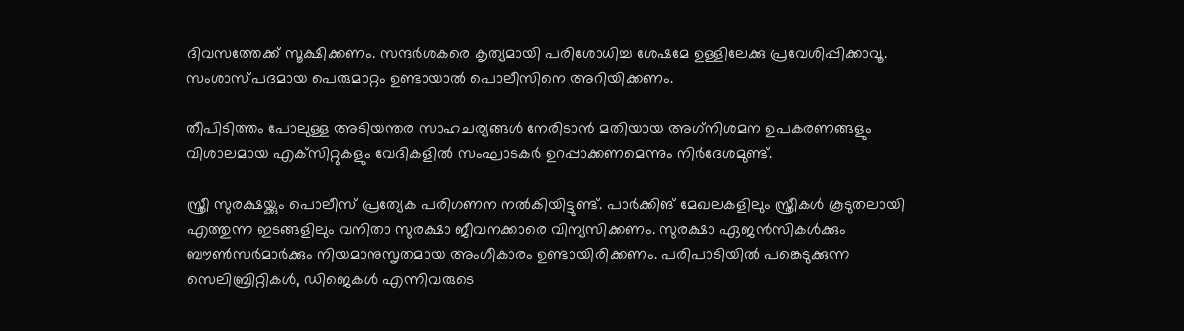ദിവസത്തേക്ക് സൂക്ഷിക്കണം. സന്ദര്‍ശകരെ കൃത്യമായി പരിശോധിച്ച ശേഷമേ ഉള്ളിലേക്കു പ്രവേശിപ്പിക്കാവൂ. സംശാസ്പദമായ പെരുമാറ്റം ഉണ്ടായാല്‍ പൊലീസിനെ അറിയിക്കണം.

തീപിടിത്തം പോലുള്ള അടിയന്തര സാഹചര്യങ്ങള്‍ നേരിടാന്‍ മതിയായ അഗ്‌നിശമന ഉപകരണങ്ങളും വിശാലമായ എക്‌സിറ്റുകളും വേദികളില്‍ സംഘാടകര്‍ ഉറപ്പാക്കണമെന്നും നിര്‍ദേശമുണ്ട്.

സ്ത്രീ സുരക്ഷയ്ക്കും പൊലീസ് പ്രത്യേക പരിഗണന നല്‍കിയിട്ടുണ്ട്. പാര്‍ക്കിങ് മേഖലകളിലും സ്ത്രീകള്‍ കൂടുതലായി എത്തുന്ന ഇടങ്ങളിലും വനിതാ സുരക്ഷാ ജീവനക്കാരെ വിന്യസിക്കണം. സുരക്ഷാ ഏജന്‍സികള്‍ക്കും ബൗണ്‍സര്‍മാര്‍ക്കും നിയമാനുസൃതമായ അംഗീകാരം ഉണ്ടായിരിക്കണം. പരിപാടിയില്‍ പങ്കെടുക്കുന്ന സെലിബ്രിറ്റികള്‍, ഡിജെകള്‍ എന്നിവരുടെ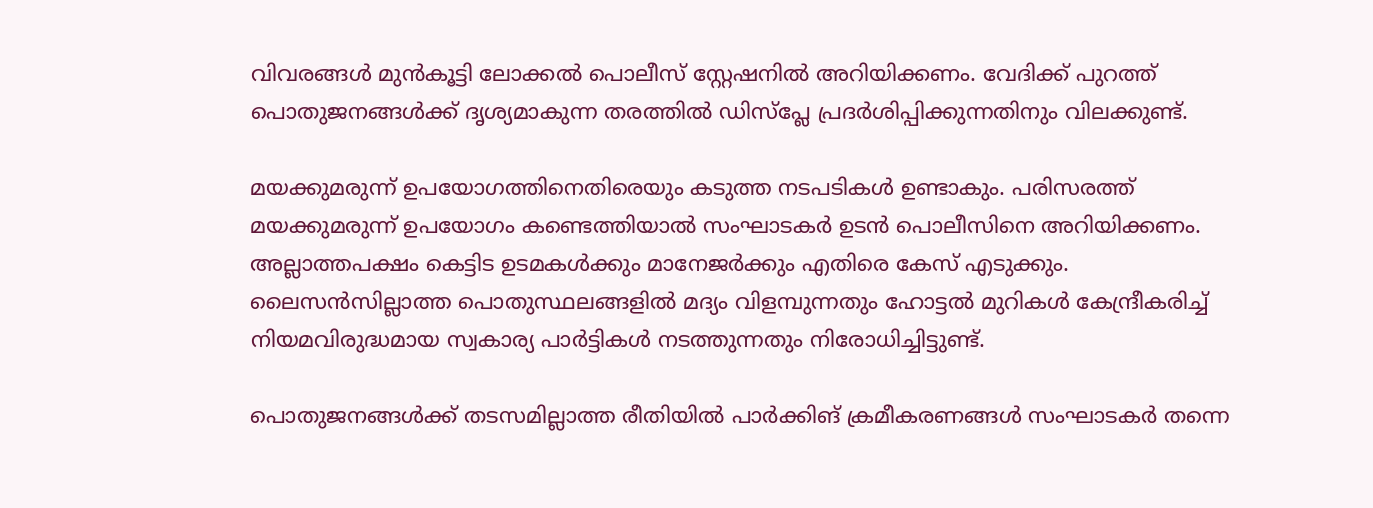വിവരങ്ങള്‍ മുന്‍കൂട്ടി ലോക്കല്‍ പൊലീസ് സ്റ്റേഷനില്‍ അറിയിക്കണം. വേദിക്ക് പുറത്ത് പൊതുജനങ്ങള്‍ക്ക് ദൃശ്യമാകുന്ന തരത്തില്‍ ഡിസ്പ്ലേ പ്രദര്‍ശിപ്പിക്കുന്നതിനും വിലക്കുണ്ട്.

മയക്കുമരുന്ന് ഉപയോഗത്തിനെതിരെയും കടുത്ത നടപടികള്‍ ഉണ്ടാകും. പരിസരത്ത് മയക്കുമരുന്ന് ഉപയോഗം കണ്ടെത്തിയാല്‍ സംഘാടകര്‍ ഉടന്‍ പൊലീസിനെ അറിയിക്കണം. അല്ലാത്തപക്ഷം കെട്ടിട ഉടമകള്‍ക്കും മാനേജര്‍ക്കും എതിരെ കേസ് എടുക്കും. ലൈസന്‍സില്ലാത്ത പൊതുസ്ഥലങ്ങളില്‍ മദ്യം വിളമ്പുന്നതും ഹോട്ടല്‍ മുറികള്‍ കേന്ദ്രീകരിച്ച് നിയമവിരുദ്ധമായ സ്വകാര്യ പാര്‍ട്ടികള്‍ നടത്തുന്നതും നിരോധിച്ചിട്ടുണ്ട്.

പൊതുജനങ്ങള്‍ക്ക് തടസമില്ലാത്ത രീതിയില്‍ പാര്‍ക്കിങ് ക്രമീകരണങ്ങള്‍ സംഘാടകര്‍ തന്നെ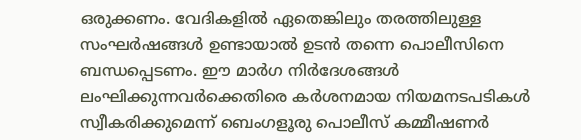ഒരുക്കണം. വേദികളില്‍ ഏതെങ്കിലും തരത്തിലുള്ള സംഘര്‍ഷങ്ങള്‍ ഉണ്ടായാല്‍ ഉടന്‍ തന്നെ പൊലീസിനെ ബന്ധപ്പെടണം. ഈ മാര്‍ഗ നിര്‍ദേശങ്ങള്‍ ലംഘിക്കുന്നവര്‍ക്കെതിരെ കര്‍ശനമായ നിയമനടപടികള്‍ സ്വീകരിക്കുമെന്ന് ബെംഗളൂരു പൊലീസ് കമ്മീഷണര്‍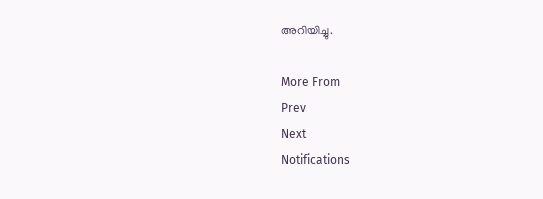അറിയിച്ചു.

More From
Prev
Next
Notifications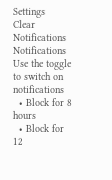Settings
Clear Notifications
Notifications
Use the toggle to switch on notifications
  • Block for 8 hours
  • Block for 12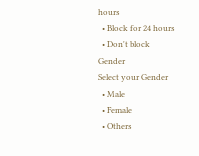hours
  • Block for 24 hours
  • Don't block
Gender
Select your Gender
  • Male
  • Female
  • Others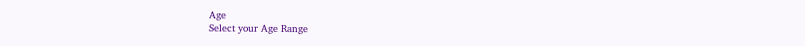Age
Select your Age Range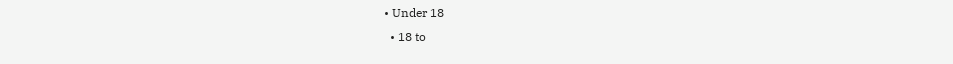• Under 18
  • 18 to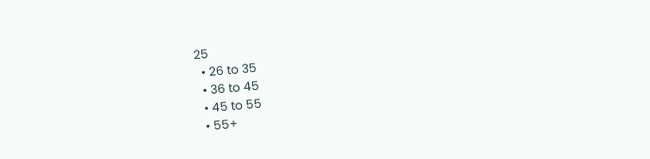25
  • 26 to 35
  • 36 to 45
  • 45 to 55
  • 55+